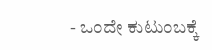- ಒಂದೇ ಕುಟುಂಬಕ್ಕೆ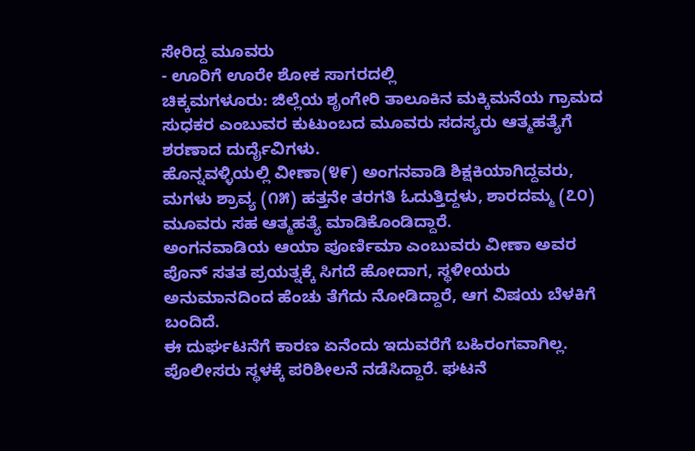ಸೇರಿದ್ದ ಮೂವರು
- ಊರಿಗೆ ಊರೇ ಶೋಕ ಸಾಗರದಲ್ಲಿ
ಚಿಕ್ಕಮಗಳೂರು: ಜಿಲ್ಲೆಯ ಶೃಂಗೇರಿ ತಾಲೂಕಿನ ಮಕ್ಕಿಮನೆಯ ಗ್ರಾಮದ ಸುಧಕರ ಎಂಬುವರ ಕುಟುಂಬದ ಮೂವರು ಸದಸ್ಯರು ಆತ್ಮಹತ್ಯೆಗೆ ಶರಣಾದ ದುರ್ದೈವಿಗಳು.
ಹೊನ್ನವಳ್ಳಿಯಲ್ಲಿ ವೀಣಾ(೪೯) ಅಂಗನವಾಡಿ ಶಿಕ್ಷಕಿಯಾಗಿದ್ದವರು, ಮಗಳು ಶ್ರಾವ್ಯ (೧೫) ಹತ್ತನೇ ತರಗತಿ ಓದುತ್ತಿದ್ದಳು, ಶಾರದಮ್ಮ (೭೦) ಮೂವರು ಸಹ ಆತ್ಮಹತ್ಯೆ ಮಾಡಿಕೊಂಡಿದ್ದಾರೆ.
ಅಂಗನವಾಡಿಯ ಆಯಾ ಪೂರ್ಣಿಮಾ ಎಂಬುವರು ವೀಣಾ ಅವರ ಪೊನ್ ಸತತ ಪ್ರಯತ್ನಕ್ಕೆ ಸಿಗದೆ ಹೋದಾಗ, ಸ್ಥಳೀಯರು ಅನುಮಾನದಿಂದ ಹೆಂಚು ತೆಗೆದು ನೋಡಿದ್ದಾರೆ, ಆಗ ವಿಷಯ ಬೆಳಕಿಗೆ ಬಂದಿದೆ.
ಈ ದುರ್ಘಟನೆಗೆ ಕಾರಣ ಏನೆಂದು ಇದುವರೆಗೆ ಬಹಿರಂಗವಾಗಿಲ್ಲ. ಪೊಲೀಸರು ಸ್ಥಳಕ್ಕೆ ಪರಿಶೀಲನೆ ನಡೆಸಿದ್ದಾರೆ. ಘಟನೆ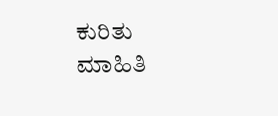ಕುರಿತು ಮಾಹಿತಿ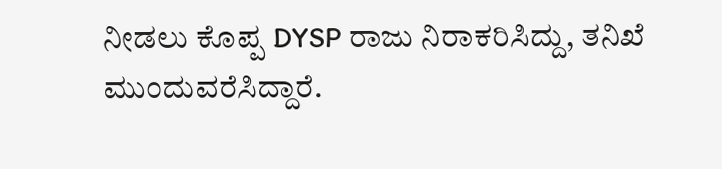ನೀಡಲು ಕೊಪ್ಪ DYSP ರಾಜು ನಿರಾಕರಿಸಿದ್ದು, ತನಿಖೆ ಮುಂದುವರೆಸಿದ್ದಾರೆ.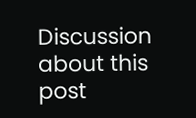Discussion about this post